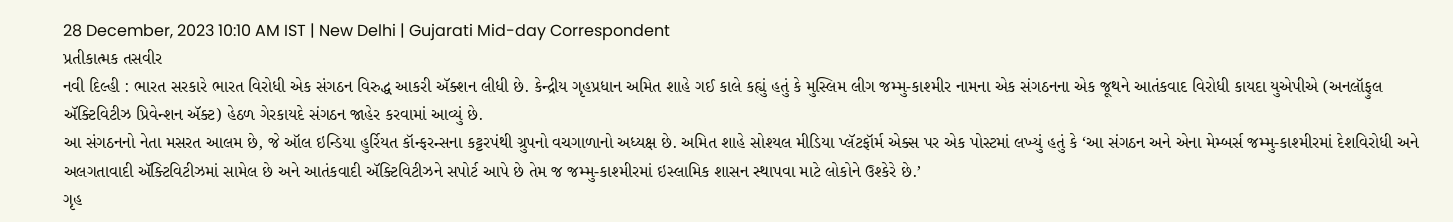28 December, 2023 10:10 AM IST | New Delhi | Gujarati Mid-day Correspondent
પ્રતીકાત્મક તસવીર
નવી દિલ્હી : ભારત સરકારે ભારત વિરોધી એક સંગઠન વિરુદ્ધ આકરી ઍક્શન લીધી છે. કેન્દ્રીય ગૃહપ્રધાન અમિત શાહે ગઈ કાલે કહ્યું હતું કે મુસ્લિમ લીગ જમ્મુ-કાશ્મીર નામના એક સંગઠનના એક જૂથને આતંકવાદ વિરોધી કાયદા યુએપીએ (અનલૉફુલ ઍક્ટિવિટીઝ પ્રિવેન્શન ઍક્ટ) હેઠળ ગેરકાયદે સંગઠન જાહેર કરવામાં આવ્યું છે.
આ સંગઠનનો નેતા મસરત આલમ છે, જે ઑલ ઇન્ડિયા હુર્રિયત કૉન્ફરન્સના કટ્ટરપંથી ગ્રુપનો વચગાળાનો અધ્યક્ષ છે. અમિત શાહે સોશ્યલ મીડિયા પ્લૅટફૉર્મ એક્સ પર એક પોસ્ટમાં લખ્યું હતું કે ‘આ સંગઠન અને એના મેમ્બર્સ જમ્મુ-કાશ્મીરમાં દેશવિરોધી અને અલગતાવાદી ઍક્ટિવિટીઝમાં સામેલ છે અને આતંકવાદી ઍક્ટિવિટીઝને સપોર્ટ આપે છે તેમ જ જમ્મુ-કાશ્મીરમાં ઇસ્લામિક શાસન સ્થાપવા માટે લોકોને ઉશ્કેરે છે.’
ગૃહ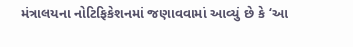મંત્રાલયના નોટિફિકેશનમાં જણાવવામાં આવ્યું છે કે ‘આ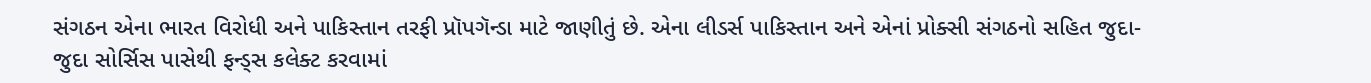સંગઠન એના ભારત વિરોધી અને પાકિસ્તાન તરફી પ્રૉપગૅન્ડા માટે જાણીતું છે. એના લીડર્સ પાકિસ્તાન અને એનાં પ્રોક્સી સંગઠનો સહિત જુદા-જુદા સોર્સિસ પાસેથી ફન્ડ્સ કલેક્ટ કરવામાં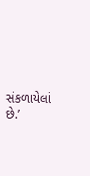સંકળાયેલાં છે.’